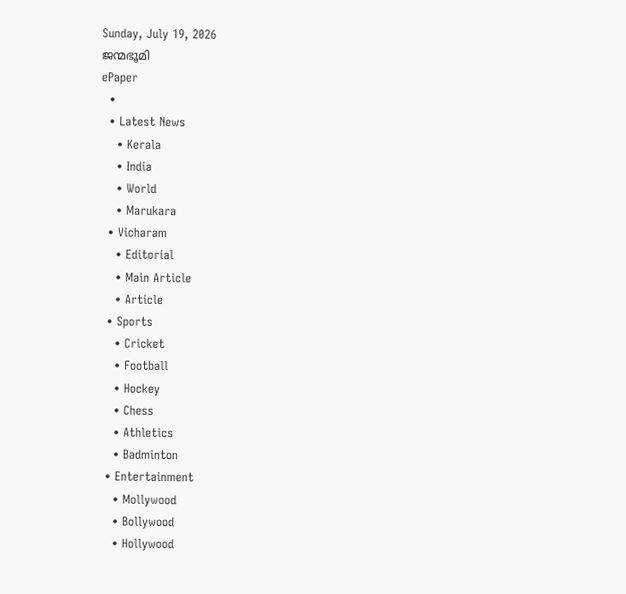Sunday, July 19, 2026
ജന്മഭൂമി
ePaper
  •
  • Latest News
    • Kerala
    • India
    • World
    • Marukara
  • Vicharam
    • Editorial
    • Main Article
    • Article
  • Sports
    • Cricket
    • Football
    • Hockey
    • Chess
    • Athletics
    • Badminton
  • Entertainment
    • Mollywood
    • Bollywood
    • Hollywood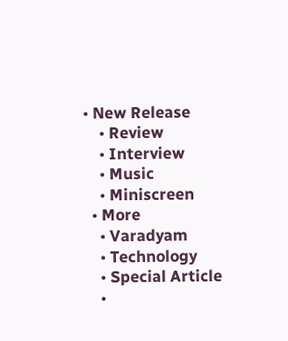• New Release
    • Review
    • Interview
    • Music
    • Miniscreen
  • More
    • Varadyam
    • Technology
    • Special Article
    •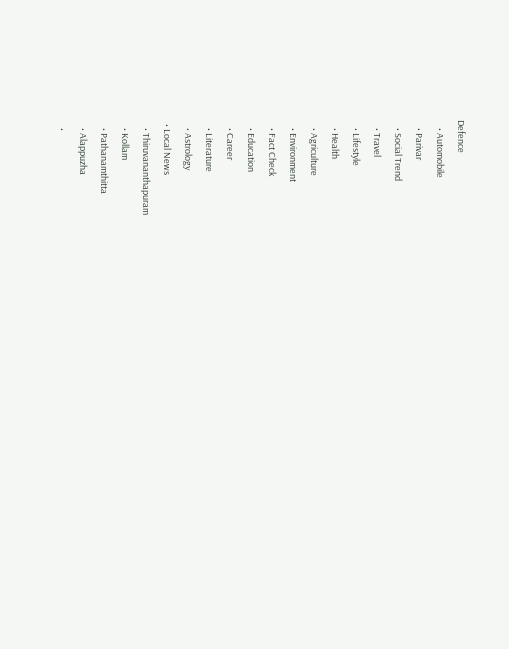Defence
    • Automobile
    • Parivar
    • Social Trend
    • Travel
    • Lifestyle
    • Health
    • Agriculture
    • Environment
    • Fact Check
    • Education
    • Career
    • Literature
    • Astrology
  • Local News
    • Thiruvananthapuram
    • Kollam
    • Pathanamthitta
    • Alappuzha
    •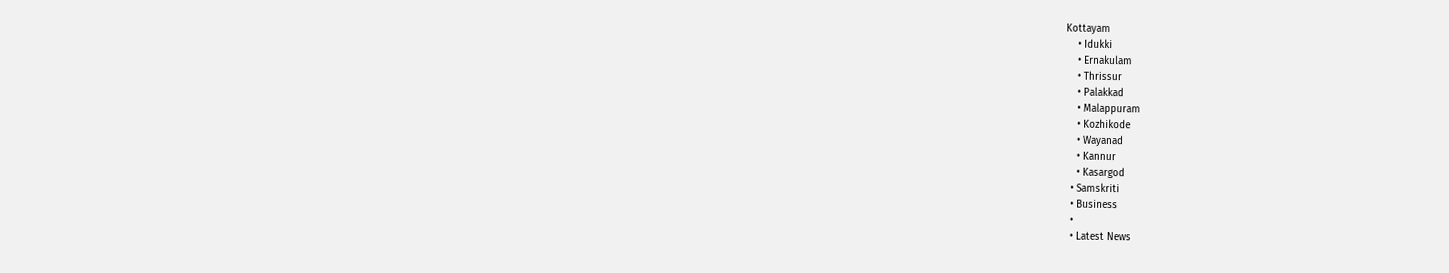Kottayam
    • Idukki
    • Ernakulam
    • Thrissur
    • Palakkad
    • Malappuram
    • Kozhikode
    • Wayanad
    • Kannur
    • Kasargod
  • Samskriti
  • Business
  •
  • Latest News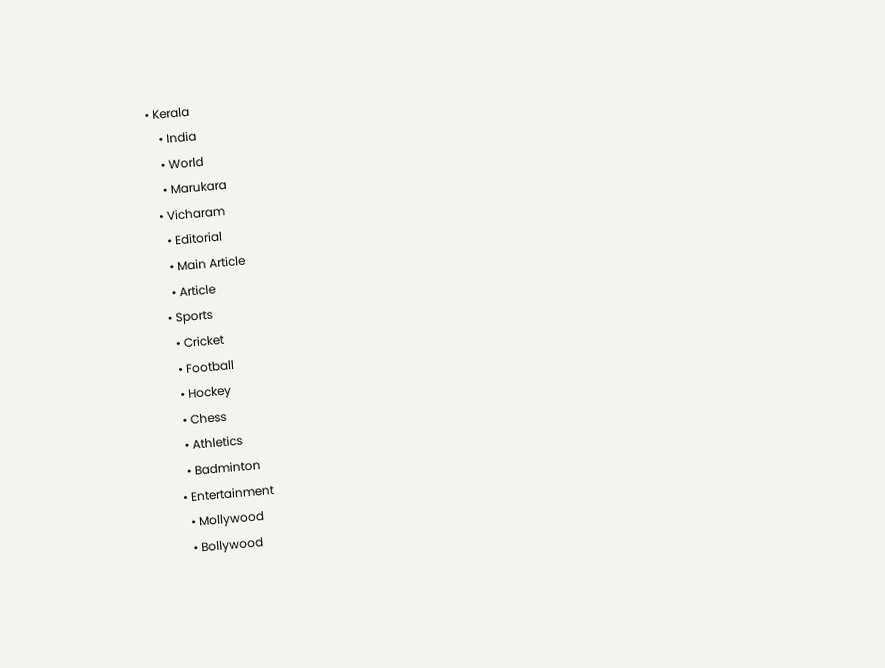• Kerala
    • India
    • World
    • Marukara
  • Vicharam
    • Editorial
    • Main Article
    • Article
  • Sports
    • Cricket
    • Football
    • Hockey
    • Chess
    • Athletics
    • Badminton
  • Entertainment
    • Mollywood
    • Bollywood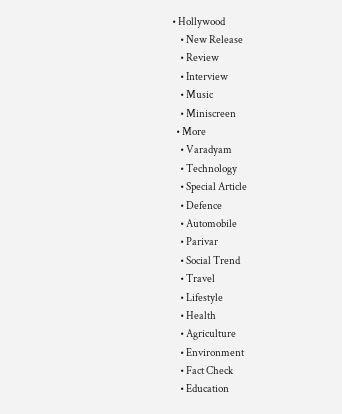• Hollywood
    • New Release
    • Review
    • Interview
    • Music
    • Miniscreen
  • More
    • Varadyam
    • Technology
    • Special Article
    • Defence
    • Automobile
    • Parivar
    • Social Trend
    • Travel
    • Lifestyle
    • Health
    • Agriculture
    • Environment
    • Fact Check
    • Education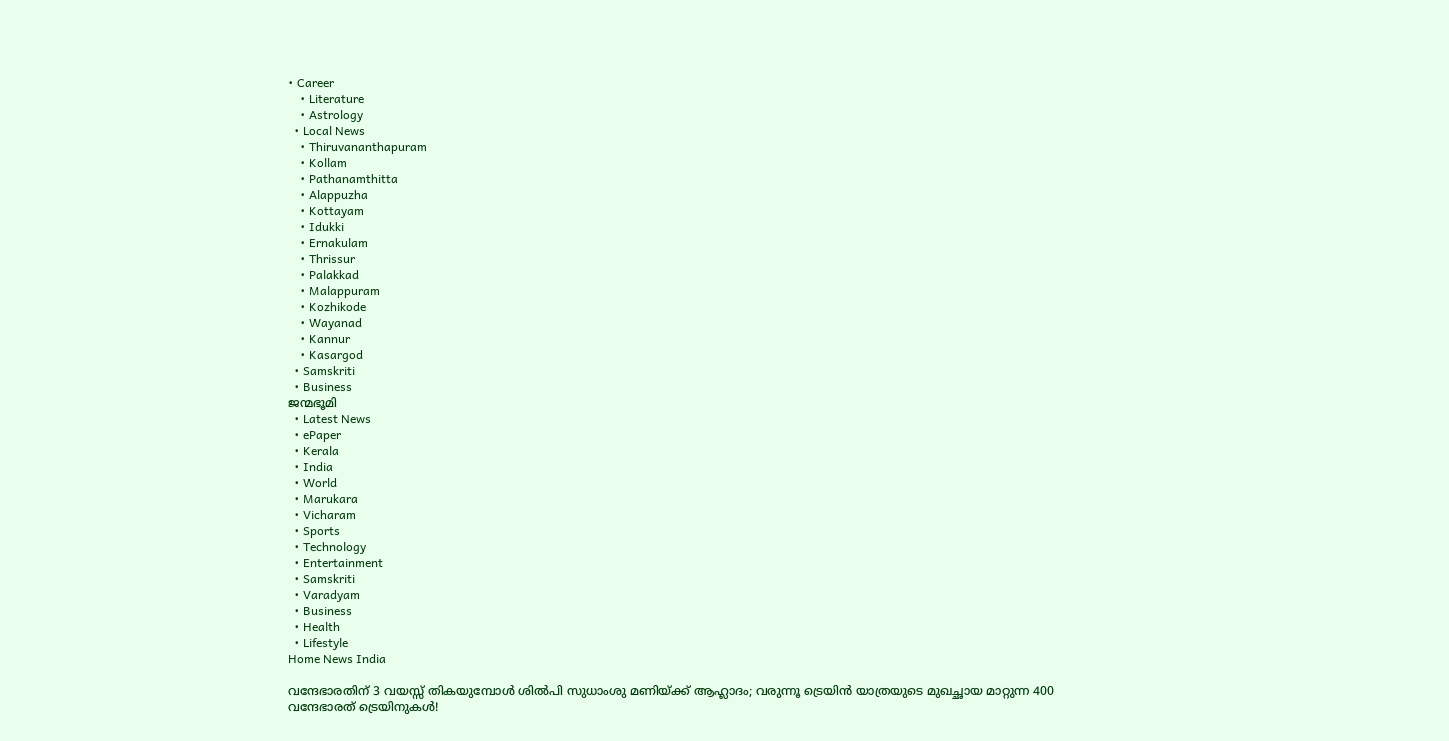• Career
    • Literature
    • Astrology
  • Local News
    • Thiruvananthapuram
    • Kollam
    • Pathanamthitta
    • Alappuzha
    • Kottayam
    • Idukki
    • Ernakulam
    • Thrissur
    • Palakkad
    • Malappuram
    • Kozhikode
    • Wayanad
    • Kannur
    • Kasargod
  • Samskriti
  • Business
ജന്മഭൂമി
  • Latest News
  • ePaper
  • Kerala
  • India
  • World
  • Marukara
  • Vicharam
  • Sports
  • Technology
  • Entertainment
  • Samskriti
  • Varadyam
  • Business
  • Health
  • Lifestyle
Home News India

വന്ദേഭാരതിന് 3 വയസ്സ് തികയുമ്പോള്‍ ശില്‍പി സുധാംശു മണിയ്‌ക്ക് ആഹ്ലാദം; വരുന്നൂ ട്രെയിന്‍ യാത്രയുടെ മുഖച്ഛായ മാറ്റുന്ന 400 വന്ദേഭാരത് ട്രെയിനുകള്‍!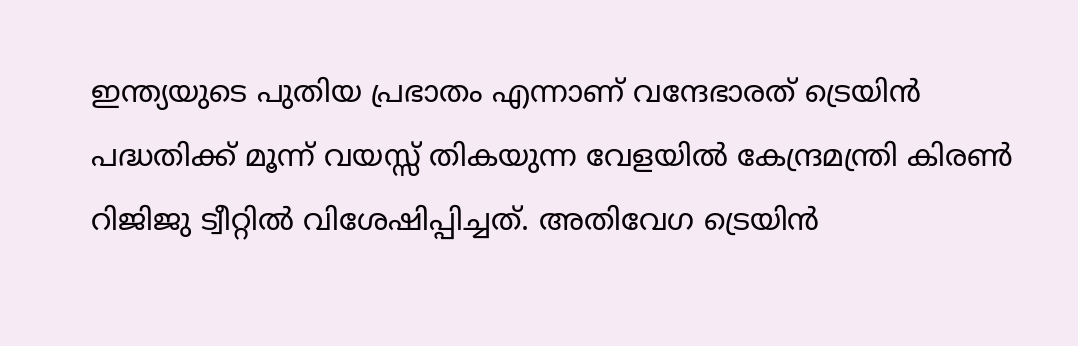ഇന്ത്യയുടെ പുതിയ പ്രഭാതം എന്നാണ് വന്ദേഭാരത് ട്രെയിന്‍ പദ്ധതിക്ക് മൂന്ന് വയസ്സ് തികയുന്ന വേളയില്‍ കേന്ദ്രമന്ത്രി കിരണ്‍ റിജിജു ട്വീറ്റില്‍ വിശേഷിപ്പിച്ചത്. അതിവേഗ ട്രെയിന്‍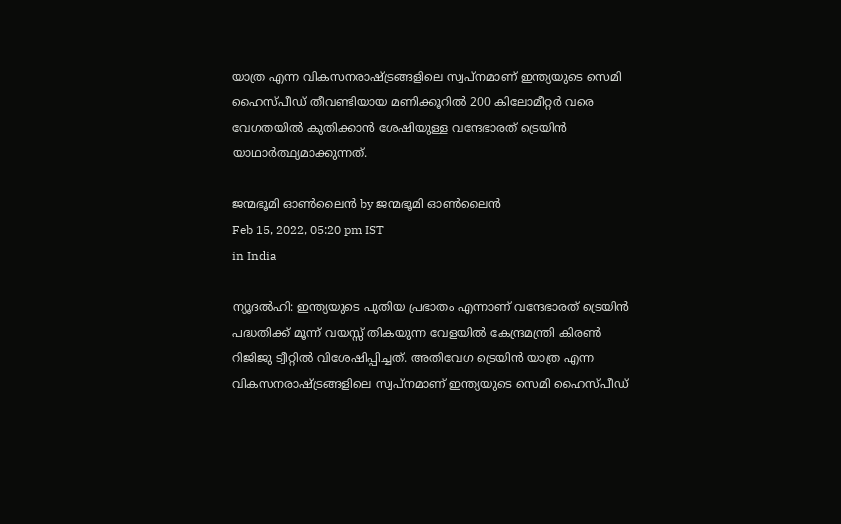യാത്ര എന്ന വികസനരാഷ്‌ട്രങ്ങളിലെ സ്വപ്‌നമാണ് ഇന്ത്യയുടെ സെമി ഹൈസ്പീഡ് തീവണ്ടിയായ മണിക്കൂറില്‍ 200 കിലോമീറ്റര്‍ വരെ വേഗതയില്‍ കുതിക്കാന്‍ ശേഷിയുള്ള വന്ദേഭാരത് ട്രെയിന്‍ യാഥാര്‍ത്ഥ്യമാക്കുന്നത്.

ജന്മഭൂമി ഓണ്‍ലൈന്‍ by ജന്മഭൂമി ഓണ്‍ലൈന്‍
Feb 15, 2022, 05:20 pm IST
in India

ന്യൂദല്‍ഹി: ഇന്ത്യയുടെ പുതിയ പ്രഭാതം എന്നാണ് വന്ദേഭാരത് ട്രെയിന്‍ പദ്ധതിക്ക് മൂന്ന് വയസ്സ് തികയുന്ന വേളയില്‍ കേന്ദ്രമന്ത്രി കിരണ്‍ റിജിജു ട്വീറ്റില്‍ വിശേഷിപ്പിച്ചത്. അതിവേഗ ട്രെയിന്‍ യാത്ര എന്ന വികസനരാഷ്‌ട്രങ്ങളിലെ സ്വപ്‌നമാണ് ഇന്ത്യയുടെ സെമി ഹൈസ്പീഡ്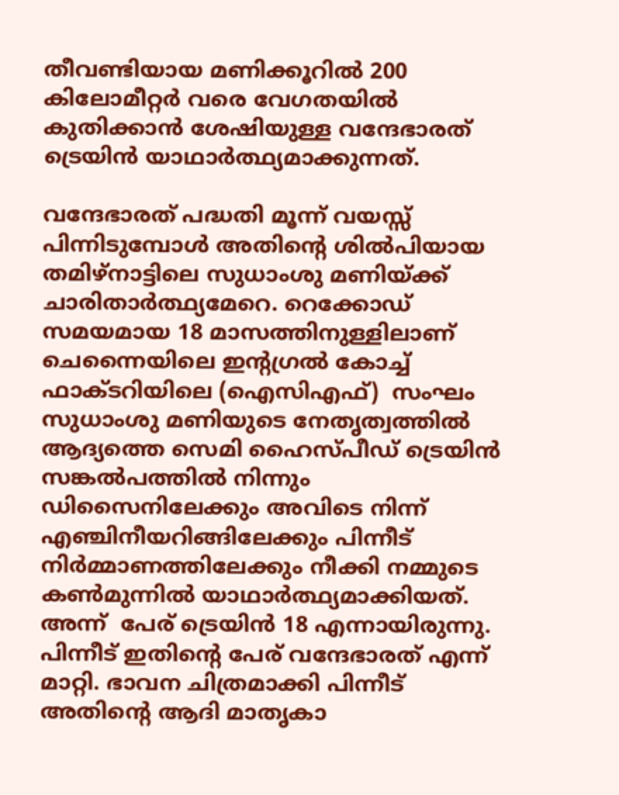തീവണ്ടിയായ മണിക്കൂറില്‍ 200 കിലോമീറ്റര്‍ വരെ വേഗതയില്‍ കുതിക്കാന്‍ ശേഷിയുള്ള വന്ദേഭാരത് ട്രെയിന്‍ യാഥാര്‍ത്ഥ്യമാക്കുന്നത്.

വന്ദേഭാരത് പദ്ധതി മൂന്ന് വയസ്സ് പിന്നിടുമ്പോള്‍ അതിന്റെ ശില്‍പിയായ തമിഴ്‌നാട്ടിലെ സുധാംശു മണിയ്‌ക്ക് ചാരിതാര്‍ത്ഥ്യമേറെ. റെക്കോഡ് സമയമായ 18 മാസത്തിനുള്ളിലാണ് ചെന്നൈയിലെ ഇന്‍റഗ്രല്‍ കോച്ച് ഫാക്ടറിയിലെ (ഐസിഎഫ്)  സംഘം സുധാംശു മണിയുടെ നേതൃത്വത്തില്‍ ആദ്യത്തെ സെമി ഹൈസ്പീഡ് ട്രെയിന്‍ സങ്കല്‍പത്തില്‍ നിന്നും ഡിസൈനിലേക്കും അവിടെ നിന്ന് എഞ്ചിനീയറിങ്ങിലേക്കും പിന്നീട് നിര്‍മ്മാണത്തിലേക്കും നീക്കി നമ്മുടെ കണ്‍മുന്നില്‍ യാഥാര്‍ത്ഥ്യമാക്കിയത്. അന്ന്  പേര് ട്രെയിന്‍ 18 എന്നായിരുന്നു. പിന്നീട് ഇതിന്റെ പേര് വന്ദേഭാരത് എന്ന് മാറ്റി. ഭാവന ചിത്രമാക്കി പിന്നീട് അതിന്റെ ആദി മാതൃകാ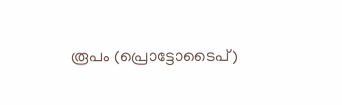രൂപം (പ്രൊട്ടോടൈപ്)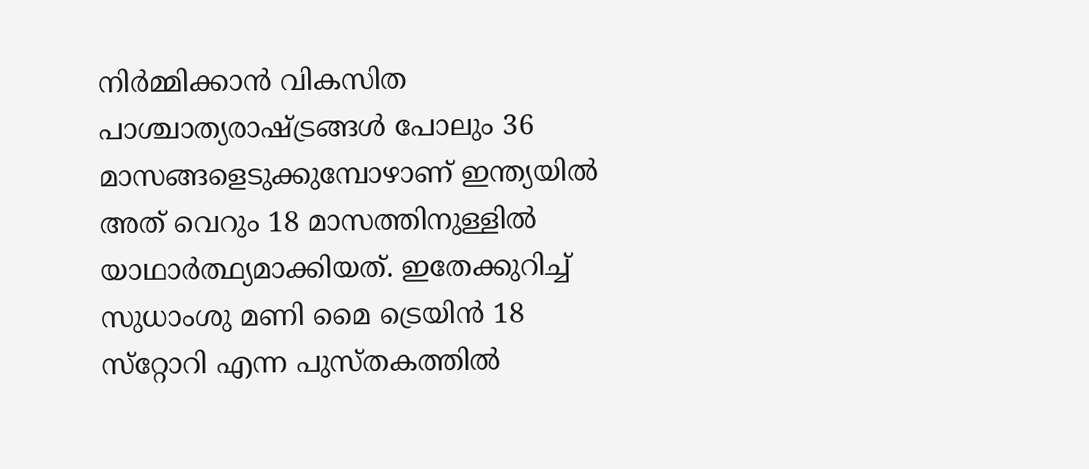നിര്‍മ്മിക്കാന്‍ വികസിത പാശ്ചാത്യരാഷ്‌ട്രങ്ങള്‍ പോലും 36 മാസങ്ങളെടുക്കുമ്പോഴാണ് ഇന്ത്യയില്‍ അത് വെറും 18 മാസത്തിനുള്ളില്‍ യാഥാര്‍ത്ഥ്യമാക്കിയത്. ഇതേക്കുറിച്ച് സുധാംശു മണി മൈ ട്രെയിന്‍ 18 സ്‌റ്റോറി എന്ന പുസ്തകത്തില്‍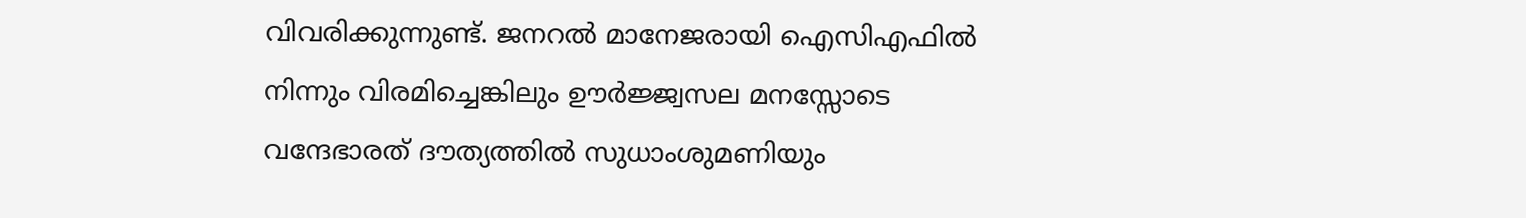വിവരിക്കുന്നുണ്ട്. ജനറല്‍ മാനേജരായി ഐസിഎഫില്‍ നിന്നും വിരമിച്ചെങ്കിലും ഊര്‍ജ്ജ്വസല മനസ്സോടെ വന്ദേഭാരത് ദൗത്യത്തില്‍ സുധാംശുമണിയും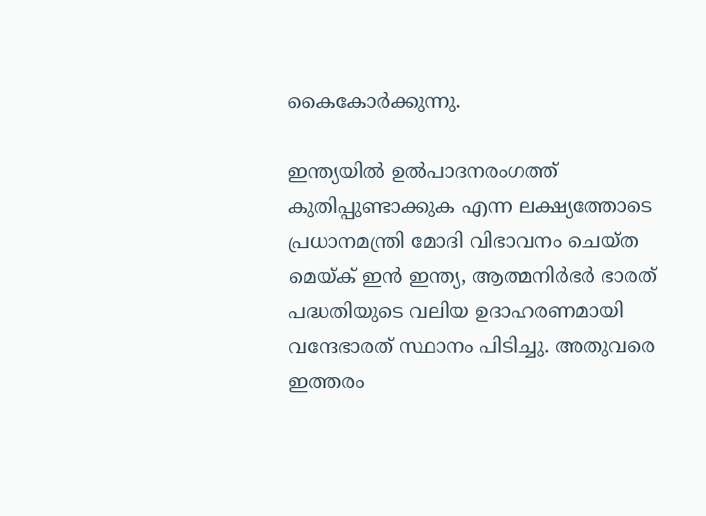കൈകോര്‍ക്കുന്നു.

ഇന്ത്യയില്‍ ഉല്‍പാദനരംഗത്ത് കുതിപ്പുണ്ടാക്കുക എന്ന ലക്ഷ്യത്തോടെ പ്രധാനമന്ത്രി മോദി വിഭാവനം ചെയ്ത മെയ്‌ക് ഇന്‍ ഇന്ത്യ, ആത്മനിര്‍ഭര്‍ ഭാരത് പദ്ധതിയുടെ വലിയ ഉദാഹരണമായി വന്ദേഭാരത് സ്ഥാനം പിടിച്ചു. അതുവരെ ഇത്തരം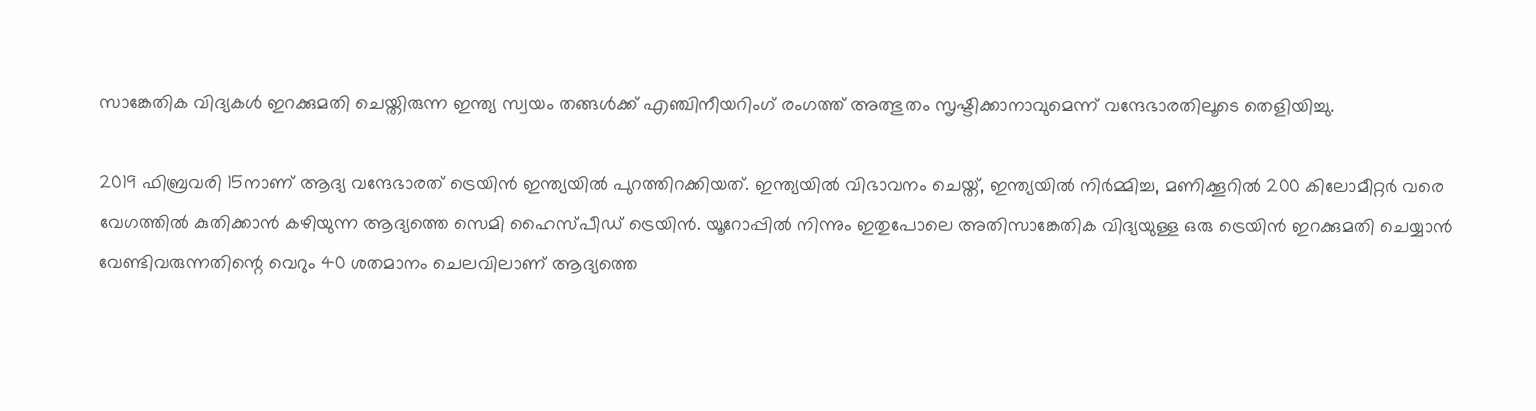സാങ്കേതിക വിദ്യകള്‍ ഇറക്കുമതി ചെയ്തിരുന്ന ഇന്ത്യ സ്വയം തങ്ങള്‍ക്ക് എഞ്ചിനീയറിംഗ് രംഗത്ത് അത്ഭുതം സൃഷ്ടിക്കാനാവുമെന്ന് വന്ദേഭാരതിലൂടെ തെളിയിച്ചു.

2019 ഫിബ്രവരി 15നാണ് ആദ്യ വന്ദേഭാരത് ട്രെയിന്‍ ഇന്ത്യയില്‍ പുറത്തിറക്കിയത്. ഇന്ത്യയില്‍ വിഭാവനം ചെയ്ത്, ഇന്ത്യയില്‍ നിര്‍മ്മിച്ച, മണിക്കൂറില്‍ 200 കിലോമീറ്റര്‍ വരെ വേഗത്തില്‍ കുതിക്കാന്‍ കഴിയുന്ന ആദ്യത്തെ സെമി ഹൈസ്പീഡ് ട്രെയിന്‍. യൂറോപ്പില്‍ നിന്നും ഇതുപോലെ അതിസാങ്കേതിക വിദ്യയുള്ള ഒരു ട്രെയിന്‍ ഇറക്കുമതി ചെയ്യാന്‍ വേണ്ടിവരുന്നതിന്റെ വെറും 40 ശതമാനം ചെലവിലാണ് ആദ്യത്തെ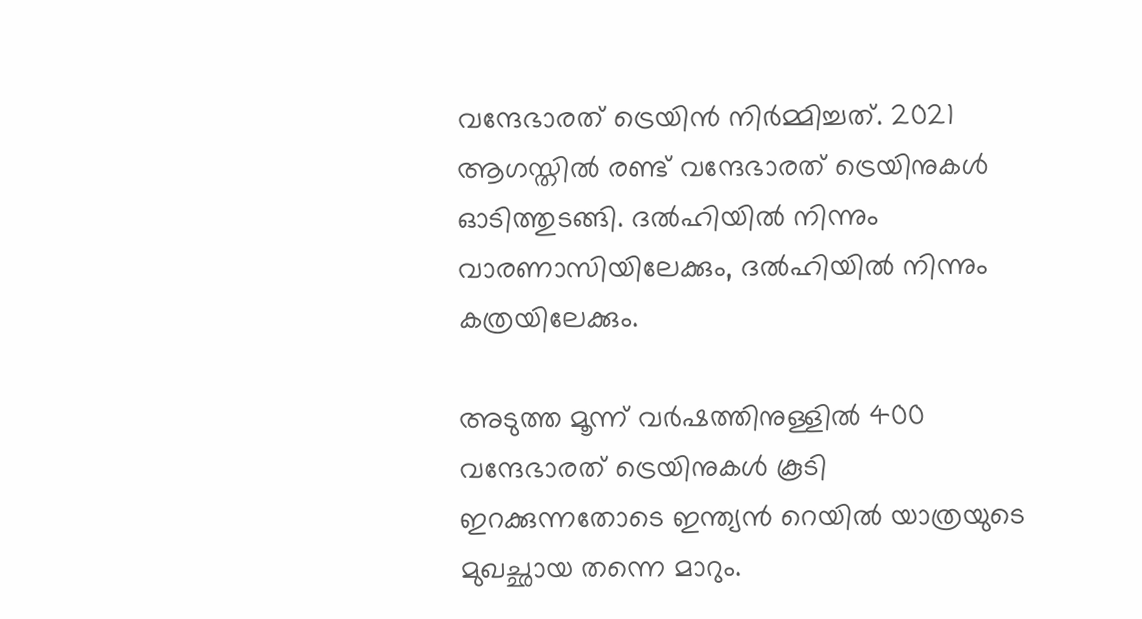വന്ദേഭാരത് ട്രെയിന്‍ നിര്‍മ്മിച്ചത്. 2021 ആഗസ്തില്‍ രണ്ട് വന്ദേഭാരത് ട്രെയിനുകള്‍ ഓടിത്തുടങ്ങി. ദല്‍ഹിയില്‍ നിന്നും വാരണാസിയിലേക്കും, ദല്‍ഹിയില്‍ നിന്നും കത്രയിലേക്കും.

അടുത്ത മൂന്ന് വര്‍ഷത്തിനുള്ളില്‍ 400 വന്ദേഭാരത് ട്രെയിനുകള്‍ കൂടി ഇറക്കുന്നതോടെ ഇന്ത്യന്‍ റെയില്‍ യാത്രയുടെ മുഖച്ഛായ തന്നെ മാറും.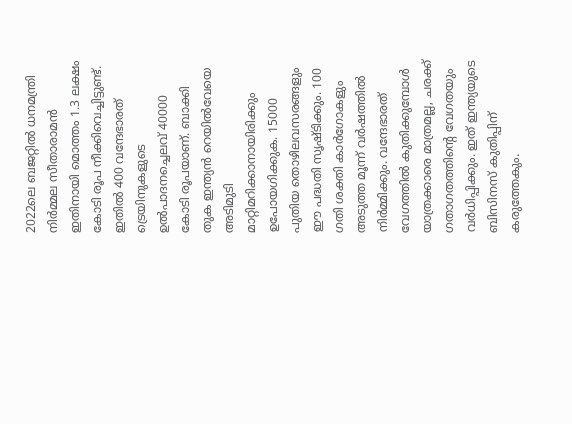2022ലെ ബജറ്റില്‍ ധനമന്ത്രി നിര്‍മ്മല സീതാരാമന്‍ ഇതിനായി മൊത്തം 1.3 ലക്ഷം കോടി രൂപ നീക്കിവെച്ചിട്ടുണ്ട്. ഇതില്‍ 400 വന്ദേഭാരത് ട്രെയിനുകളുടെ ഉല്‍പാദനച്ചെലവ് 40000 കോടി രൂപയാണ്. ബാക്കി തുക ഇന്ത്യന്‍ റെയില്‍വേയെ അടിമുടി മാറ്റിമറിക്കാനായിരിക്കും ഉപോയഗിക്കുക. 15000 പുതിയ തൊഴിലവസരങ്ങളും ഈ പദ്ധതി സൃഷ്ടിക്കും. 100 ഗതി ശക്തി കാര്‍ഗോകളും അടുത്ത മൂന്ന് വര്‍ഷത്തില്‍ നിര്‍മ്മിക്കും. വന്ദേഭാരത് വേഗത്തില്‍ കുതിക്കുമ്പോള്‍ യാത്രക്കാരെ മാത്രമല്ല, ചരക്ക് ഗതാഗതത്തിന്റെ വേഗതയും വര്‍ധിപ്പിക്കും. ഇത് ഇന്ത്യയുടെ ബിസിനസ് കുതിപ്പിന് കരുത്തേകും.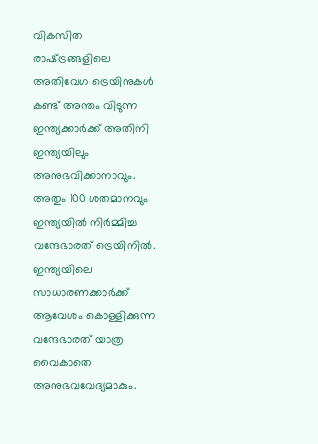വികസിത രാഷ്‌ട്രങ്ങളിലെ അതിവേഗ ട്രെയിനുകള്‍ കണ്ട് അന്തം വിടുന്ന ഇന്ത്യക്കാര്‍ക്ക് അതിനി ഇന്ത്യയിലും അനുഭവിക്കാനാവും. അതും 100 ശതമാനവും ഇന്ത്യയില്‍ നിര്‍മ്മിച്ച വന്ദേഭാരത് ട്രെയിനില്‍. ഇന്ത്യയിലെ സാധാരണക്കാര്‍ക്ക് ആവേശം കൊള്ളിക്കുന്ന വന്ദേഭാരത് യാത്ര വൈകാതെ അനുഭവവേദ്യമാകും.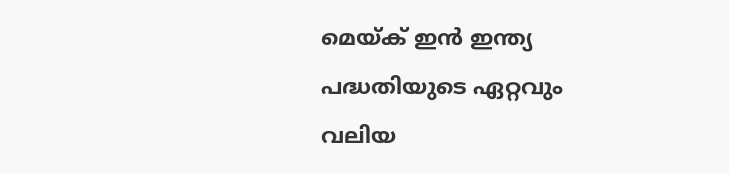മെയ്‌ക് ഇന്‍ ഇന്ത്യ പദ്ധതിയുടെ ഏറ്റവും വലിയ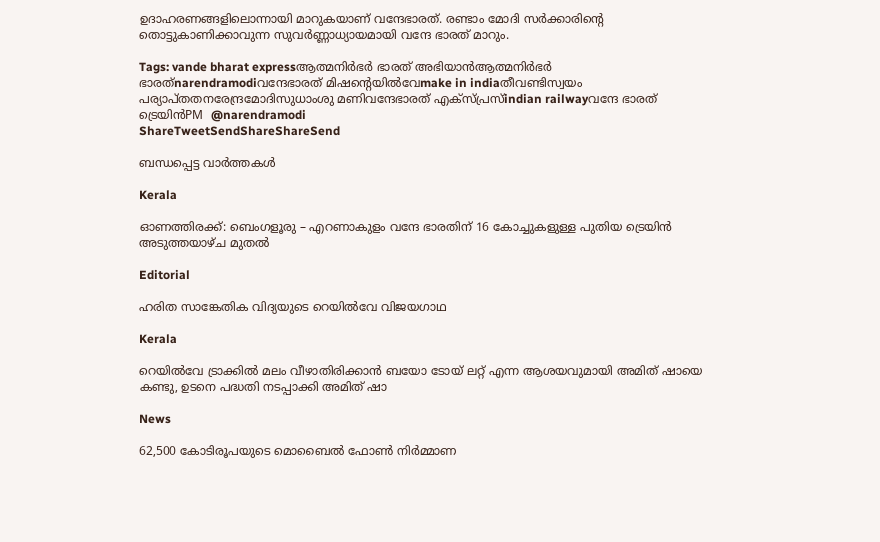ഉദാഹരണങ്ങളിലൊന്നായി മാറുകയാണ് വന്ദേഭാരത്. രണ്ടാം മോദി സര്‍ക്കാരിന്റെ തൊട്ടുകാണിക്കാവുന്ന സുവര്‍ണ്ണാധ്യായമായി വന്ദേ ഭാരത് മാറും.

Tags: vande bharat expressആത്മനിര്‍ഭര്‍ ഭാരത് അഭിയാന്‍ആത്മനിര്‍ഭര്‍ ഭാരത്narendramodiവന്ദേഭാരത് മിഷന്‍റെയില്‍വേmake in indiaതീവണ്ടിസ്വയം പര്യാപ്തതനരേന്ദ്രമോദിസുധാംശു മണിവന്ദേഭാരത് എക്സ്പ്രസ്indian railwayവന്ദേ ഭാരത് ട്രെയിന്‍PM  @narendramodi
ShareTweetSendShareShareSend

ബന്ധപ്പെട്ട വാര്‍ത്തകള്‍

Kerala

ഓണത്തിരക്ക്: ബെംഗളൂരു – എറണാകുളം വന്ദേ ഭാരതിന് 16 കോച്ചുകളുള്ള പുതിയ ട്രെയിൻ അടുത്തയാഴ്ച മുതൽ

Editorial

ഹരിത സാങ്കേതിക വിദ്യയുടെ റെയില്‍വേ വിജയഗാഥ

Kerala

റെയില്‍വേ ട്രാക്കില്‍ മലം വീഴാതിരിക്കാന്‍ ബയോ ടോയ് ലറ്റ് എന്ന ആശയവുമായി അമിത് ഷായെ കണ്ടു, ഉടനെ പദ്ധതി നടപ്പാക്കി അമിത് ഷാ

News

62,500 കോടിരൂപയുടെ മൊബൈൽ ഫോൺ നിർമ്മാണ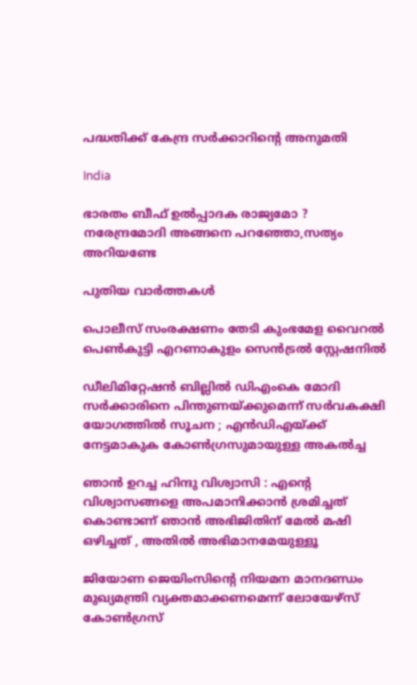പദ്ധതിക്ക് കേന്ദ്ര സർക്കാറിന്റെ അനുമതി

India

ഭാരതം ബീഫ് ഉല്‍പ്പാദക രാജ്യമോ ? നരേന്ദ്രമോദി അങ്ങനെ പറഞ്ഞോ,സത്യം അറിയണ്ടേ

പുതിയ വാര്‍ത്തകള്‍

പൊലീസ് സംരക്ഷണം തേടി കുംഭമേള വൈറല്‍ പെണ്‍കുട്ടി എറണാകുളം സെന്‍ട്രല്‍ സ്റ്റേഷനില്‍

ഡീലിമിറ്റേഷൻ ബില്ലിൽ ഡിഎംകെ മോദി സർക്കാരിനെ പിന്തുണയ്‌ക്കുമെന്ന് സർവകക്ഷി യോഗത്തിൽ സൂചന ; എൻഡിഎയ്‌ക്ക് നേട്ടമാകുക കോൺഗ്രസുമായുള്ള അകൽച്ച

ഞാൻ ഉറച്ച ഹിന്ദു വിശ്വാസി : എന്റെ വിശ്വാസങ്ങളെ അപമാനിക്കാൻ ശ്രമിച്ചത് കൊണ്ടാണ് ഞാൻ അഭിജിതിന് മേൽ മഷി ഒഴിച്ചത് , അതിൽ അഭിമാനമേയുള്ളൂ

ജിയോണ ജെയിംസിന്റെ നിയമന മാനദണ്ഡം മുഖ്യമന്ത്രി വ്യക്തമാക്കണമെന്ന് ലോയേഴ്‌സ് കോണ്‍ഗ്രസ്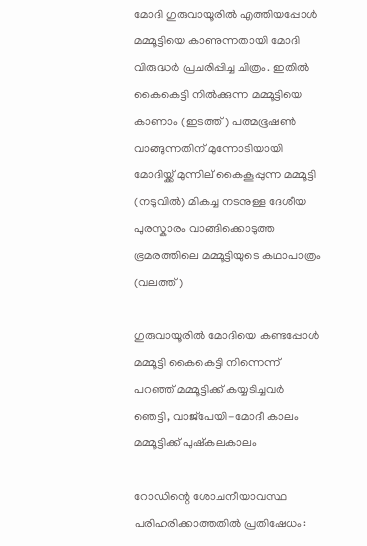മോദി ഗുരുവായൂരില്‍ എത്തിയപ്പോള്‍ മമ്മൂട്ടിയെ കാണുന്നതായി മോദി വിരുദ്ധര്‍ പ്രചരിപ്പിച്ച ചിത്രം. ഇതില്‍ കൈകെട്ടി നില്‍ക്കുന്ന മമ്മൂട്ടിയെ കാണാം (ഇടത്ത്) പത്മഭൂഷണ്‍ വാങ്ങുന്നതിന് മുന്നോടിയായി മോദിയ്ക്ക് മുന്നില‍് കൈകൂപ്പുന്ന മമ്മൂട്ടി (നടുവില്‍) മികച്ച നടനുള്ള ദേശീയ പുരസ്കാരം വാങ്ങിക്കൊടുത്ത ഭ്രമരത്തിലെ മമ്മൂട്ടിയുടെ കഥാപാത്രം (വലത്ത്)

ഗുരുവായൂരില്‍ മോദിയെ കണ്ടപ്പോള്‍ മമ്മൂട്ടി കൈകെട്ടി നിന്നെന്ന് പറഞ്ഞ് മമ്മൂട്ടിക്ക് കയ്യടിച്ചവര്‍ ഞെട്ടി, വാജ്പേയി-മോദീ കാലം മമ്മൂട്ടിക്ക് പുഷ്കലകാലം

റോഡിന്റെ ശോചനീയാവസ്ഥ പരിഹരിക്കാത്തതില്‍ പ്രതിഷേധം: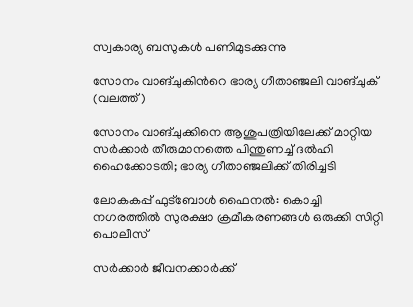സ്വകാര്യ ബസുകള്‍ പണിമുടക്കുന്നു

സോനം വാങ്ചുകിന്‍റെ ഭാര്യ ഗീതാഞ്ജലി വാങ്ചുക് (വലത്ത്)

സോനം വാങ്ചുക്കിനെ ആശുപത്രിയിലേക്ക് മാറ്റിയ സര്‍ക്കാര്‍ തീരുമാനത്തെ പിന്തുണച്ച് ദൽഹി ഹൈക്കോടതി; ഭാര്യ ഗീതാഞ്ജലിക്ക് തിരിച്ചടി

ലോകകപ്പ് ഫുട്‌ബോള്‍ ഫൈനല്‍: കൊച്ചി നഗരത്തില്‍ സുരക്ഷാ ക്രമീകരണങ്ങള്‍ ഒരുക്കി സിറ്റി പൊലീസ്

സര്‍ക്കാര്‍ ജീവനക്കാര്‍ക്ക്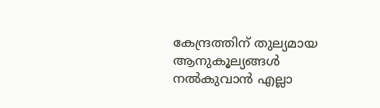കേന്ദ്രത്തിന് തുല്യമായ ആനുകൂല്യങ്ങള്‍ നല്‍കുവാന്‍ എല്ലാ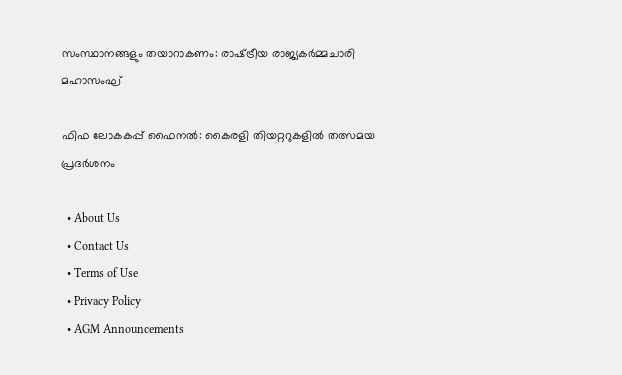സംസ്ഥാനങ്ങളും തയാറാകണം: രാഷ്‌ട്രീയ രാജ്യകര്‍മ്മചാരി മഹാസംഘ്

ഫിഫ ലോകകപ്പ് ഫൈനൽ: കൈരളി തിയറ്ററുകളിൽ തത്സമയ പ്രദർശനം

  • About Us
  • Contact Us
  • Terms of Use
  • Privacy Policy
  • AGM Announcements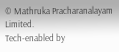© Mathruka Pracharanalayam Limited.
Tech-enabled by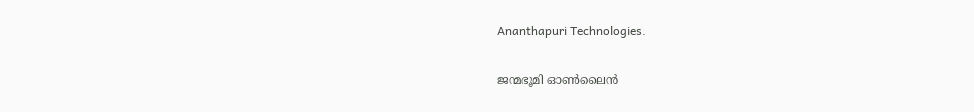Ananthapuri Technologies.

ജന്മഭൂമി ഓണ്‍ലൈന്‍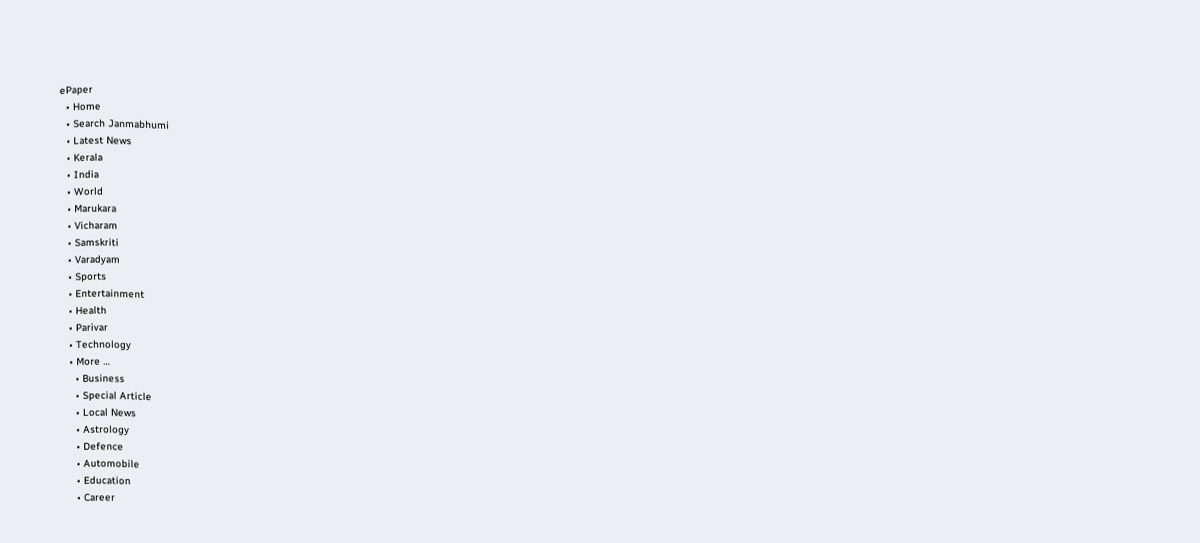ePaper
  • Home
  • Search Janmabhumi
  • Latest News
  • Kerala
  • India
  • World
  • Marukara
  • Vicharam
  • Samskriti
  • Varadyam
  • Sports
  • Entertainment
  • Health
  • Parivar
  • Technology
  • More …
    • Business
    • Special Article
    • Local News
    • Astrology
    • Defence
    • Automobile
    • Education
    • Career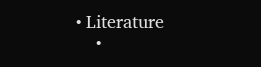• Literature
    •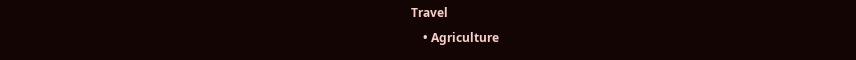Travel
    • Agriculture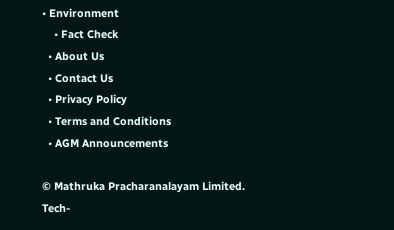• Environment
    • Fact Check
  • About Us
  • Contact Us
  • Privacy Policy
  • Terms and Conditions
  • AGM Announcements

© Mathruka Pracharanalayam Limited.
Tech-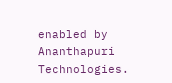enabled by Ananthapuri Technologies.